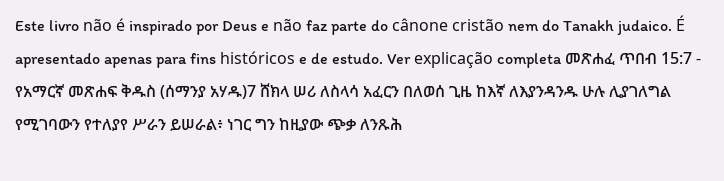Este livro não é inspirado por Deus e não faz parte do cânone cristão nem do Tanakh judaico. É apresentado apenas para fins históricos e de estudo. Ver explicação completa መጽሐፈ ጥበብ 15:7 - የአማርኛ መጽሐፍ ቅዱስ (ሰማንያ አሃዱ)7 ሸክላ ሠሪ ለስላሳ አፈርን በለወሰ ጊዜ ከእኛ ለእያንዳንዱ ሁሉ ሊያገለግል የሚገባውን የተለያየ ሥራን ይሠራል፥ ነገር ግን ከዚያው ጭቃ ለንጹሕ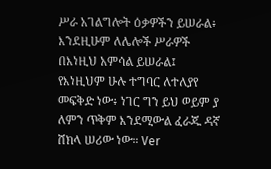ሥራ አገልግሎት ዕቃዎችን ይሠራል፥ እንደዚሁም ለሌሎች ሥራዎች በእነዚህ አምሳል ይሠራል፤ የእነዚህም ሁሉ ተግባር ለተለያየ መፍቅድ ነው፥ ነገር ግን ይህ ወይም ያ ለምን ጥቅም እንደሚውል ፈራጁ ዳኛ ሸክላ ሠሪው ነው። Ver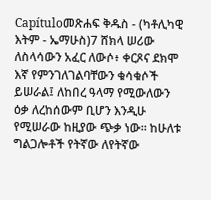Capítuloመጽሐፍ ቅዱስ - (ካቶሊካዊ እትም - ኤማሁስ)7 ሸክላ ሠሪው ለስላሳውን አፈር ለውሶ፥ ቀርጾና ደክሞ እኛ የምንገለገልባቸውን ቁሳቁሶች ይሠራል፤ ለከበረ ዓላማ የሚውለውን ዕቃ ለረከሰውም ቢሆን እንዲሁ የሚሠራው ከዚያው ጭቃ ነው። ከሁለቱ ግልጋሎቶች የትኛው ለየትኛው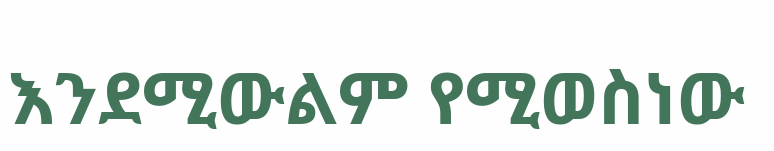እንደሚውልም የሚወስነው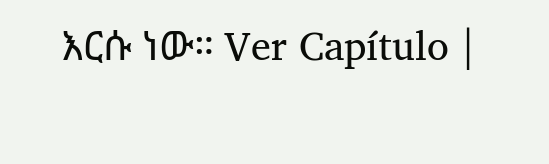እርሱ ነው። Ver Capítulo |